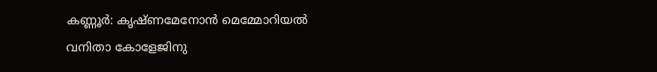കണ്ണൂർ: കൃഷ്ണമേനോൻ മെമ്മോറിയൽ വനിതാ കോളേജിനു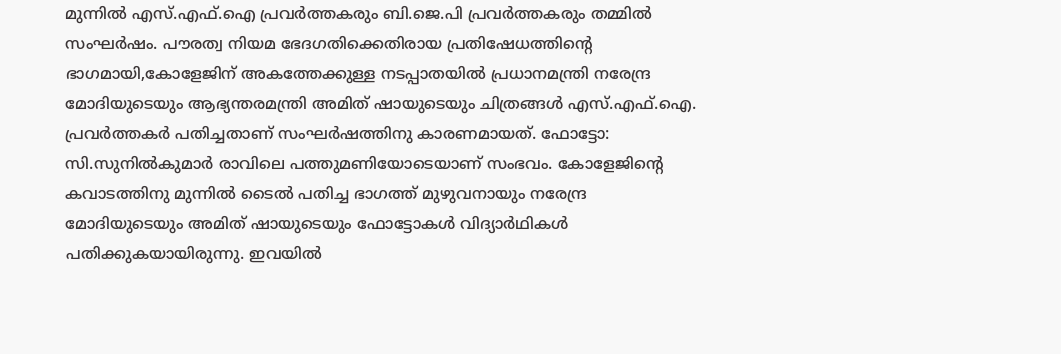മുന്നിൽ എസ്.എഫ്.ഐ പ്രവർത്തകരും ബി.ജെ.പി പ്രവർത്തകരും തമ്മിൽ സംഘർഷം. പൗരത്വ നിയമ ഭേദഗതിക്കെതിരായ പ്രതിഷേധത്തിന്റെ ഭാഗമായി,കോളേജിന് അകത്തേക്കുള്ള നടപ്പാതയിൽ പ്രധാനമന്ത്രി നരേന്ദ്ര മോദിയുടെയും ആഭ്യന്തരമന്ത്രി അമിത് ഷായുടെയും ചിത്രങ്ങൾ എസ്.എഫ്.ഐ. പ്രവർത്തകർ പതിച്ചതാണ് സംഘർഷത്തിനു കാരണമായത്. ഫോട്ടോ: സി.സുനിൽകുമാർ രാവിലെ പത്തുമണിയോടെയാണ് സംഭവം. കോളേജിന്റെ കവാടത്തിനു മുന്നിൽ ടൈൽ പതിച്ച ഭാഗത്ത് മുഴുവനായും നരേന്ദ്ര മോദിയുടെയും അമിത് ഷായുടെയും ഫോട്ടോകൾ വിദ്യാർഥികൾ പതിക്കുകയായിരുന്നു. ഇവയിൽ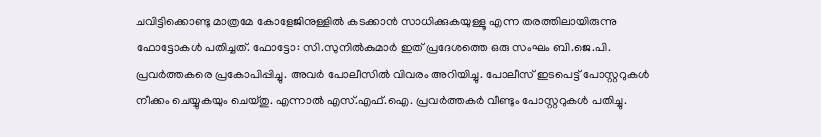ചവിട്ടിക്കൊണ്ടു മാത്രമേ കോളേജിനുള്ളിൽ കടക്കാൻ സാധിക്കുകയുള്ളൂ എന്ന തരത്തിലായിരുന്നു ഫോട്ടോകൾ പതിച്ചത്. ഫോട്ടോ: സി.സുനിൽകുമാർ ഇത് പ്രദേശത്തെ ഒരു സംഘം ബി.ജെ.പി. പ്രവർത്തകരെ പ്രകോപിപ്പിച്ചു. അവർ പോലീസിൽ വിവരം അറിയിച്ചു. പോലീസ് ഇടപെട്ട് പോസ്റ്ററുകൾ നീക്കം ചെയ്യുകയും ചെയ്തു. എന്നാൽ എസ്.എഫ്.ഐ. പ്രവർത്തകർ വീണ്ടും പോസ്റ്ററുകൾ പതിച്ചു.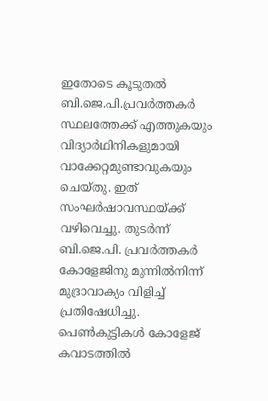ഇതോടെ കൂടുതൽ ബി.ജെ.പി.പ്രവർത്തകർ സ്ഥലത്തേക്ക് എത്തുകയും വിദ്യാർഥിനികളുമായി വാക്കേറ്റമുണ്ടാവുകയും ചെയ്തു. ഇത് സംഘർഷാവസ്ഥയ്ക്ക് വഴിവെച്ചു. തുടർന്ന് ബി.ജെ.പി. പ്രവർത്തകർ കോളേജിനു മുന്നിൽനിന്ന് മുദ്രാവാക്യം വിളിച്ച് പ്രതിഷേധിച്ചു. പെൺകുട്ടികൾ കോളേജ് കവാടത്തിൽ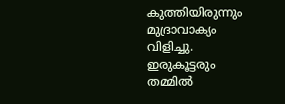കുത്തിയിരുന്നും മുദ്രാവാക്യം വിളിച്ചു. ഇരുകൂട്ടരും തമ്മിൽ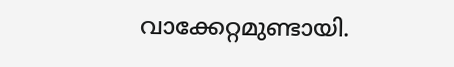വാക്കേറ്റമുണ്ടായി.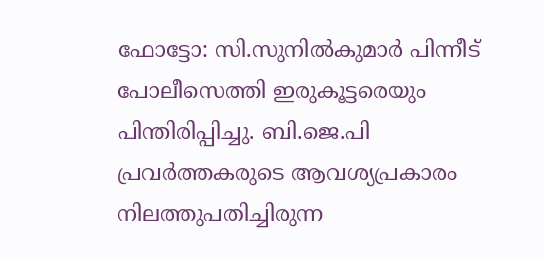ഫോട്ടോ: സി.സുനിൽകുമാർ പിന്നീട് പോലീസെത്തി ഇരുകൂട്ടരെയും പിന്തിരിപ്പിച്ചു. ബി.ജെ.പി പ്രവർത്തകരുടെ ആവശ്യപ്രകാരം നിലത്തുപതിച്ചിരുന്ന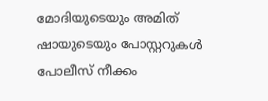മോദിയുടെയും അമിത് ഷായുടെയും പോസ്റ്ററുകൾ പോലീസ് നീക്കം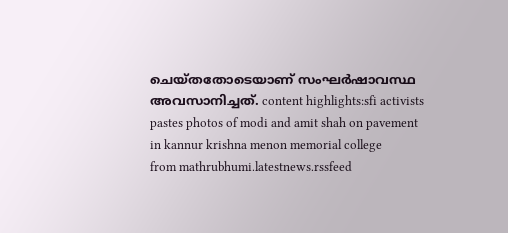ചെയ്തതോടെയാണ് സംഘർഷാവസ്ഥ അവസാനിച്ചത്. content highlights:sfi activists pastes photos of modi and amit shah on pavement in kannur krishna menon memorial college
from mathrubhumi.latestnews.rssfeed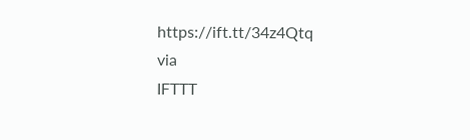https://ift.tt/34z4Qtq
via
IFTTT